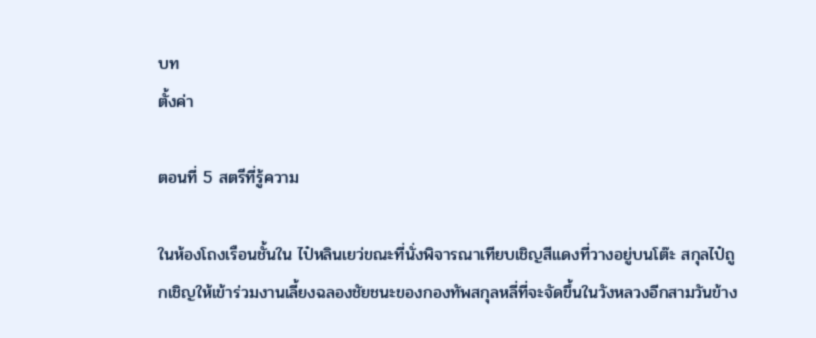บท
ตั้งค่า

ตอนที่ 5 สตรีที่รู้ความ

ในห้องโถงเรือนชั้นใน ไป๋หลินเยว่ขณะที่นั่งพิจารณาเทียบเชิญสีแดงที่วางอยู่บนโต๊ะ สกุลไป๋ถูกเชิญให้เข้าร่วมงานเลี้ยงฉลองชัยชนะของกองทัพสกุลหลี่ที่จะจัดขึ้นในวังหลวงอีกสามวันข้าง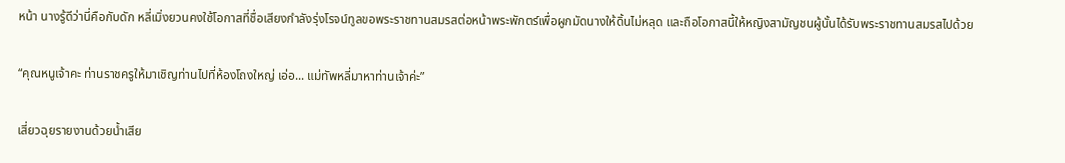หน้า นางรู้ดีว่านี่คือกับดัก หลี่เมิ่งยวนคงใช้โอกาสที่ชื่อเสียงกำลังรุ่งโรจน์ทูลขอพระราชทานสมรสต่อหน้าพระพักตร์เพื่อผูกมัดนางให้ดิ้นไม่หลุด และถือโอกาสนี้ให้หญิงสามัญชนผู้นั้นได้รับพระราชทานสมรสไปด้วย

“คุณหนูเจ้าคะ ท่านราชครูให้มาเชิญท่านไปที่ห้องโถงใหญ่ เอ่อ... แม่ทัพหลี่มาหาท่านเจ้าค่ะ”

เสี่ยวฉุยรายงานด้วยน้ำเสีย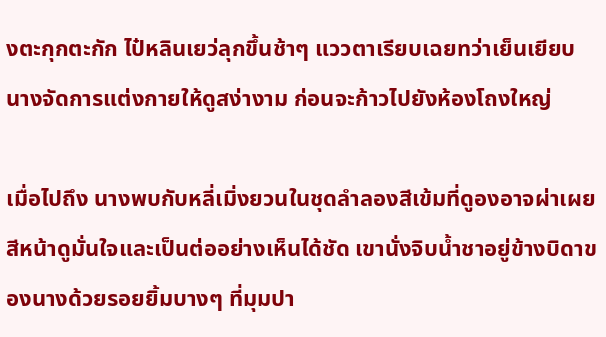งตะกุกตะกัก ไป๋หลินเยว่ลุกขึ้นช้าๆ แววตาเรียบเฉยทว่าเย็นเยียบ นางจัดการแต่งกายให้ดูสง่างาม ก่อนจะก้าวไปยังห้องโถงใหญ่

เมื่อไปถึง นางพบกับหลี่เมิ่งยวนในชุดลำลองสีเข้มที่ดูองอาจผ่าเผย สีหน้าดูมั่นใจและเป็นต่ออย่างเห็นได้ชัด เขานั่งจิบน้ำชาอยู่ข้างบิดาของนางด้วยรอยยิ้มบางๆ ที่มุมปา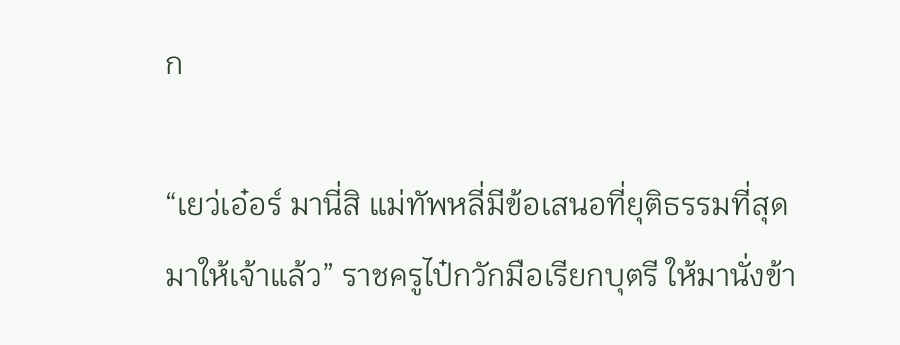ก

“เยว่เอ๋อร์ มานี่สิ แม่ทัพหลี่มีข้อเสนอที่ยุติธรรมที่สุดมาให้เจ้าแล้ว” ราชครูไป๋กวักมือเรียกบุตรี ให้มานั่งข้า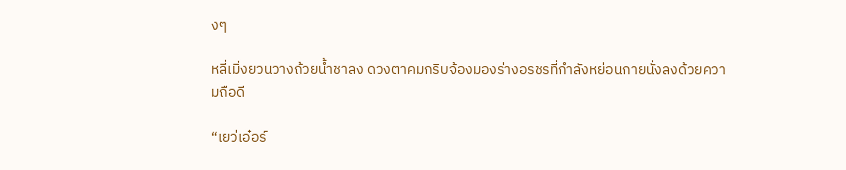งๆ

หลี่เมิ่งยวนวางถ้วยน้ำชาลง ดวงตาคมกริบจ้องมองร่างอรชรที่กำลังหย่อนกายนั่งลงด้วยความถือดี

“เยว่เอ๋อร์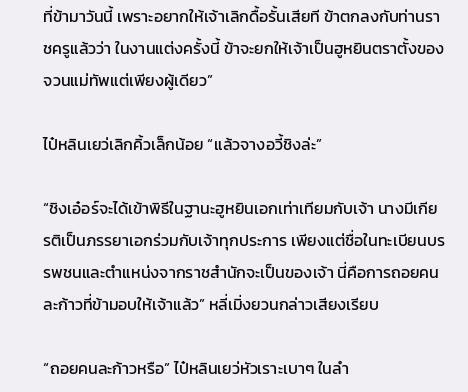ที่ข้ามาวันนี้ เพราะอยากให้เจ้าเลิกดื้อรั้นเสียที ข้าตกลงกับท่านราชครูแล้วว่า ในงานแต่งครั้งนี้ ข้าจะยกให้เจ้าเป็นฮูหยินตราตั้งของจวนแม่ทัพแต่เพียงผู้เดียว”

ไป๋หลินเยว่เลิกคิ้วเล็กน้อย “แล้วจางอวี้ชิงล่ะ”

“ชิงเอ๋อร์จะได้เข้าพิธีในฐานะฮูหยินเอกเท่าเทียมกับเจ้า นางมีเกียรติเป็นภรรยาเอกร่วมกับเจ้าทุกประการ เพียงแต่ชื่อในทะเบียนบรรพชนและตำแหน่งจากราชสำนักจะเป็นของเจ้า นี่คือการถอยคนละก้าวที่ข้ามอบให้เจ้าแล้ว” หลี่เมิ่งยวนกล่าวเสียงเรียบ

“ถอยคนละก้าวหรือ” ไป๋หลินเยว่หัวเราะเบาๆ ในลำ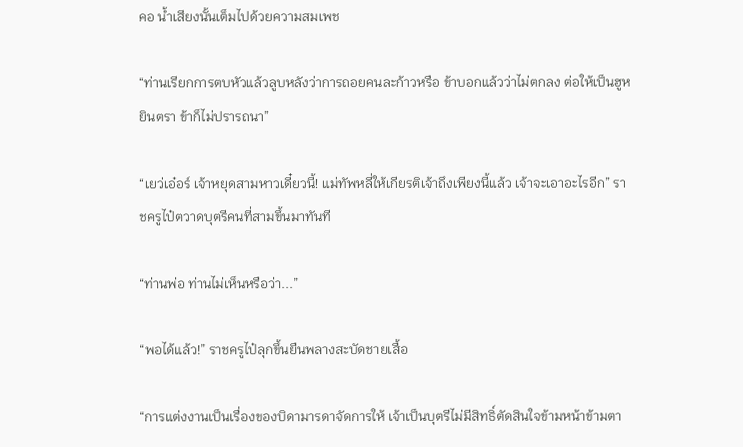คอ น้ำเสียงนั้นเต็มไปด้วยความสมเพช

“ท่านเรียกการตบหัวแล้วลูบหลังว่าการถอยคนละก้าวหรือ ข้าบอกแล้วว่าไม่ตกลง ต่อให้เป็นฮูหยินตรา ข้าก็ไม่ปรารถนา”

“เยว่เอ๋อร์ เจ้าหยุดสามหาวเดี๋ยวนี้! แม่ทัพหลี่ให้เกียรติเจ้าถึงเพียงนี้แล้ว เจ้าจะเอาอะไรอีก” ราชครูไป๋ตวาดบุตรีคนที่สามขึ้นมาทันที

“ท่านพ่อ ท่านไม่เห็นหรือว่า...”

“พอได้แล้ว!” ราชครูไป๋ลุกขึ้นยืนพลางสะบัดชายเสื้อ

“การแต่งงานเป็นเรื่องของบิดามารดาจัดการให้ เจ้าเป็นบุตรีไม่มีสิทธิ์ตัดสินใจข้ามหน้าข้ามตา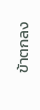ข้าตกลง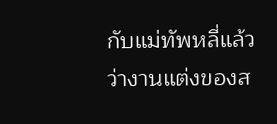กับแม่ทัพหลี่แล้วว่างานแต่งของส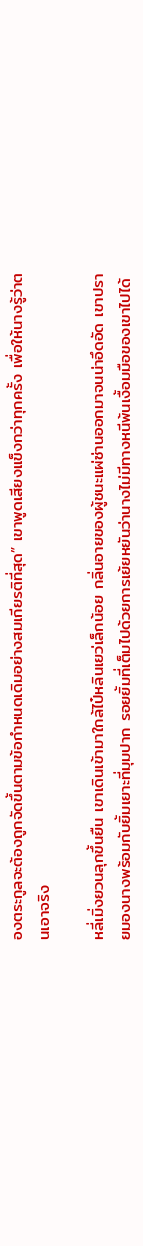องตระกูลจะต้องถูกจัดขึ้นตามข้อกำหนดเดิมอย่างสมเกียรติที่สุด” เขาพูดเสียงแข็งกว่าทุกครั้ง เพื่อให้นางรู้ว่าตนเอาจริง

หลี่เมิ่งยวนลุกขึ้นยืน เขาเดินเข้ามาใกล้ไป๋หลินเยว่เล็กน้อย กลิ่นอายของผู้ชนะแผ่ซ่านออกมาจนน่าอึดอัด เขาปรายมองนางพร้อมกับยิ้มเยาะที่มุมปาก รอยยิ้มที่เต็มไปด้วยการเย้ยหยันว่านางไม่มีทางหนีพ้นเงื้อมมือของเขาไปได้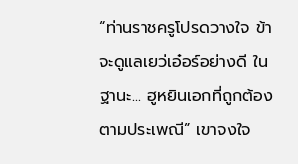“ท่านราชครูโปรดวางใจ ข้าจะดูแลเยว่เอ๋อร์อย่างดี ในฐานะ... ฮูหยินเอกที่ถูกต้องตามประเพณี” เขาจงใจ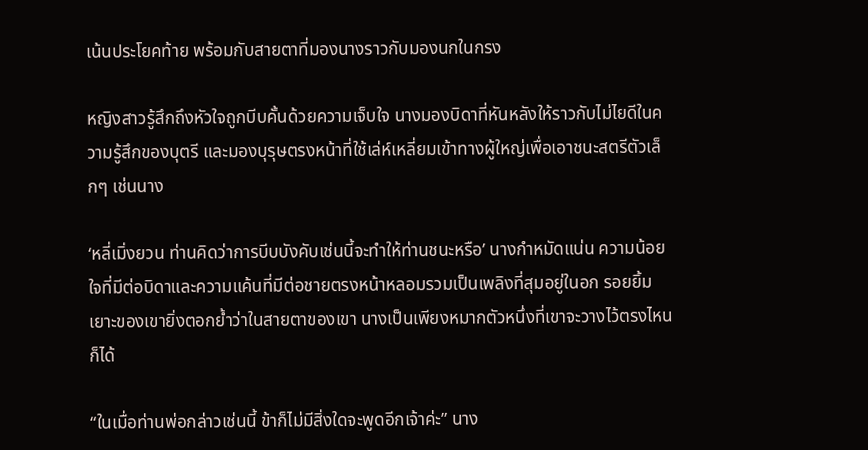เน้นประโยคท้าย พร้อมกับสายตาที่มองนางราวกับมองนกในกรง

หญิงสาวรู้สึกถึงหัวใจถูกบีบคั้นด้วยความเจ็บใจ นางมองบิดาที่หันหลังให้ราวกับไม่ไยดีในความรู้สึกของบุตรี และมองบุรุษตรงหน้าที่ใช้เล่ห์เหลี่ยมเข้าทางผู้ใหญ่เพื่อเอาชนะสตรีตัวเล็กๆ เช่นนาง

‘หลี่เมิ่งยวน ท่านคิดว่าการบีบบังคับเช่นนี้จะทำให้ท่านชนะหรือ’ นางกำหมัดแน่น ความน้อยใจที่มีต่อบิดาและความแค้นที่มีต่อชายตรงหน้าหลอมรวมเป็นเพลิงที่สุมอยู่ในอก รอยยิ้มเยาะของเขายิ่งตอกย้ำว่าในสายตาของเขา นางเป็นเพียงหมากตัวหนึ่งที่เขาจะวางไว้ตรงไหนก็ได้

“ในเมื่อท่านพ่อกล่าวเช่นนี้ ข้าก็ไม่มีสิ่งใดจะพูดอีกเจ้าค่ะ” นาง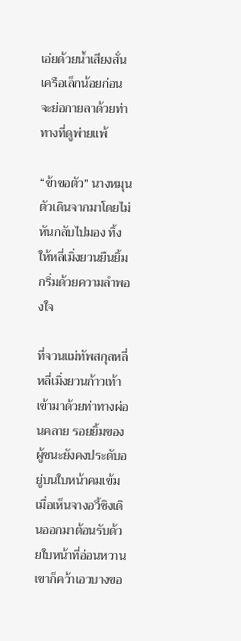เอ่ยด้วยน้ำเสียงสั่นเครือเล็กน้อยก่อนจะย่อกายลาด้วยท่าทางที่ดูพ่ายแพ้

“ข้าขอตัว” นางหมุนตัวเดินจากมาโดยไม่หันกลับไปมอง ทิ้งให้หลี่เมิ่งยวนยืนยิ้มกริ่มด้วยความลำพองใจ

ที่จวนแม่ทัพสกุลหลี่ หลี่เมิ่งยวนก้าวเท้าเข้ามาด้วยท่าทางผ่อนคลาย รอยยิ้มของผู้ชนะยังคงประดับอยู่บนใบหน้าคมเข้ม เมื่อเห็นจางอวี้ชิงเดินออกมาต้อนรับด้วยใบหน้าที่อ่อนหวาน เขาก็คว้าเอวบางขอ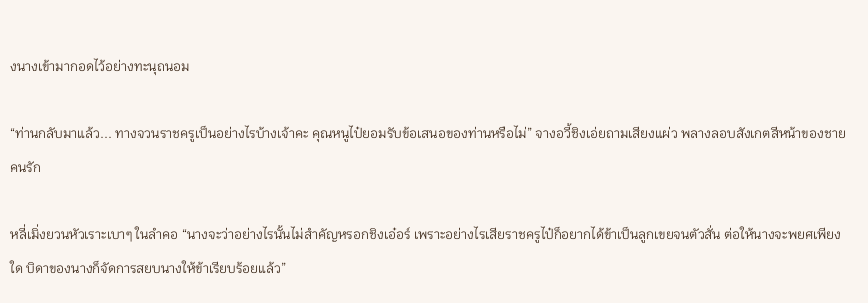งนางเข้ามากอดไว้อย่างทะนุถนอม

“ท่านกลับมาแล้ว... ทางจวนราชครูเป็นอย่างไรบ้างเจ้าคะ คุณหนูไป๋ยอมรับข้อเสนอของท่านหรือไม่” จางอวี้ชิงเอ่ยถามเสียงแผ่ว พลางลอบสังเกตสีหน้าของชายคนรัก

หลี่เมิ่งยวนหัวเราะเบาๆ ในลำคอ “นางจะว่าอย่างไรนั้นไม่สำคัญหรอกชิงเอ๋อร์ เพราะอย่างไรเสียราชครูไป๋ก็อยากได้ข้าเป็นลูกเขยจนตัวสั่น ต่อให้นางจะพยศเพียงใด บิดาของนางก็จัดการสยบนางให้ข้าเรียบร้อยแล้ว”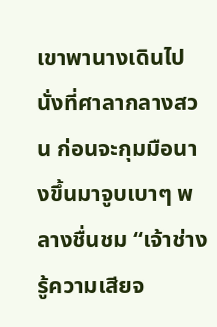เขาพานางเดินไปนั่งที่ศาลากลางสวน ก่อนจะกุมมือนางขึ้นมาจูบเบาๆ พลางชื่นชม “เจ้าช่างรู้ความเสียจ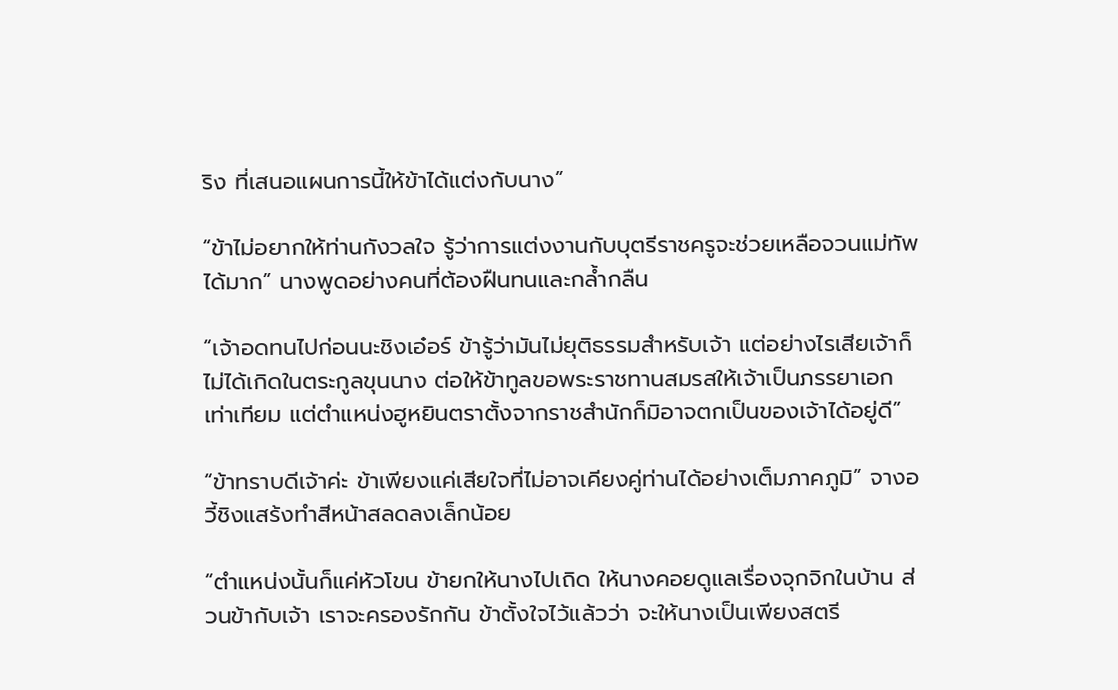ริง ที่เสนอแผนการนี้ให้ข้าได้แต่งกับนาง”

“ข้าไม่อยากให้ท่านกังวลใจ รู้ว่าการแต่งงานกับบุตรีราชครูจะช่วยเหลือจวนแม่ทัพได้มาก” นางพูดอย่างคนที่ต้องฝืนทนและกล้ำกลืน

“เจ้าอดทนไปก่อนนะชิงเอ๋อร์ ข้ารู้ว่ามันไม่ยุติธรรมสำหรับเจ้า แต่อย่างไรเสียเจ้าก็ไม่ได้เกิดในตระกูลขุนนาง ต่อให้ข้าทูลขอพระราชทานสมรสให้เจ้าเป็นภรรยาเอกเท่าเทียม แต่ตำแหน่งฮูหยินตราตั้งจากราชสำนักก็มิอาจตกเป็นของเจ้าได้อยู่ดี”

“ข้าทราบดีเจ้าค่ะ ข้าเพียงแค่เสียใจที่ไม่อาจเคียงคู่ท่านได้อย่างเต็มภาคภูมิ” จางอวี้ชิงแสร้งทำสีหน้าสลดลงเล็กน้อย

“ตำแหน่งนั้นก็แค่หัวโขน ข้ายกให้นางไปเถิด ให้นางคอยดูแลเรื่องจุกจิกในบ้าน ส่วนข้ากับเจ้า เราจะครองรักกัน ข้าตั้งใจไว้แล้วว่า จะให้นางเป็นเพียงสตรี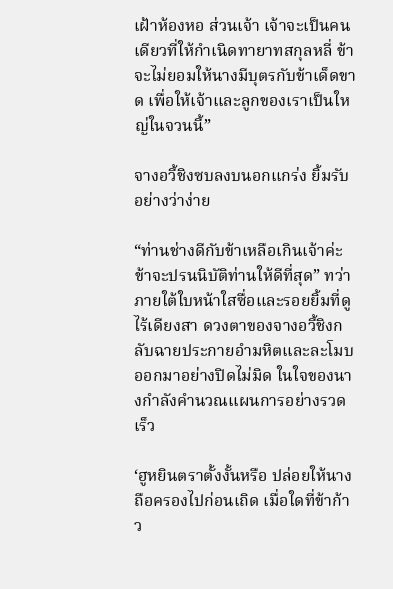เฝ้าห้องหอ ส่วนเจ้า เจ้าจะเป็นคนเดียวที่ให้กำเนิดทายาทสกุลหลี่ ข้าจะไม่ยอมให้นางมีบุตรกับข้าเด็ดขาด เพื่อให้เจ้าและลูกของเราเป็นใหญ่ในจวนนี้”

จางอวี้ชิงซบลงบนอกแกร่ง ยิ้มรับอย่างว่าง่าย

“ท่านช่างดีกับข้าเหลือเกินเจ้าค่ะ ข้าจะปรนนิบัติท่านให้ดีที่สุด” ทว่าภายใต้ใบหน้าใสซื่อและรอยยิ้มที่ดูไร้เดียงสา ดวงตาของจางอวี้ชิงกลับฉายประกายอำมหิตและละโมบออกมาอย่างปิดไม่มิด ในใจของนางกำลังคำนวณแผนการอย่างรวดเร็ว

‘ฮูหยินตราตั้งงั้นหรือ ปล่อยให้นางถือครองไปก่อนเถิด เมื่อใดที่ข้าก้าว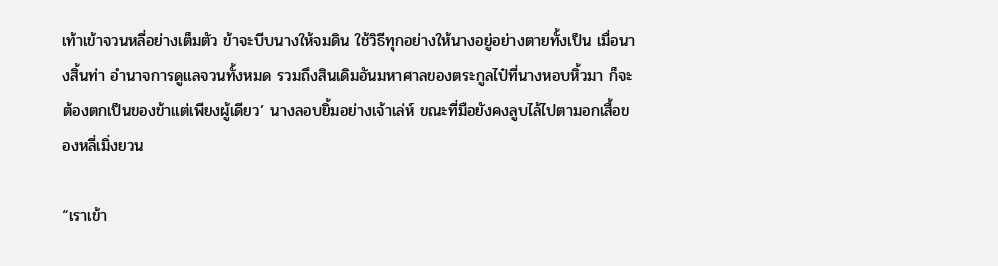เท้าเข้าจวนหลี่อย่างเต็มตัว ข้าจะบีบนางให้จมดิน ใช้วิธีทุกอย่างให้นางอยู่อย่างตายทั้งเป็น เมื่อนางสิ้นท่า อำนาจการดูแลจวนทั้งหมด รวมถึงสินเดิมอันมหาศาลของตระกูลไป๋ที่นางหอบหิ้วมา ก็จะต้องตกเป็นของข้าแต่เพียงผู้เดียว’ นางลอบยิ้มอย่างเจ้าเล่ห์ ขณะที่มือยังคงลูบไล้ไปตามอกเสื้อของหลี่เมิ่งยวน

“เราเข้า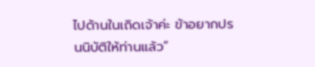ไปด้านในเถิดเจ้าค่ะ ข้าอยากปรนนิบัติให้ท่านแล้ว”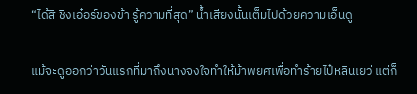“ได้สิ ชิงเอ๋อร์ของข้า รู้ความที่สุด” น้ำเสียงนั้นเต็มไปด้วยความเอ็นดู

แม้จะดูออกว่าวันแรกที่มาถึงนางจงใจทำให้ม้าพยศเพื่อทำร้ายไป๋หลินเยว่ แต่ก็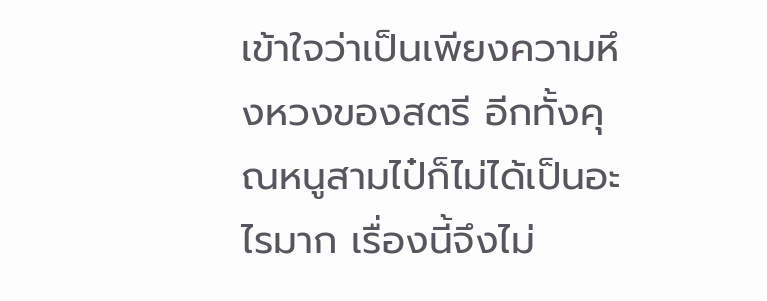เข้าใจว่าเป็นเพียงความหึงหวงของสตรี อีกทั้งคุณหนูสามไป๋ก็ไม่ได้เป็นอะไรมาก เรื่องนี้จึงไม่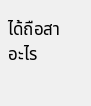ได้ถือสาอะไร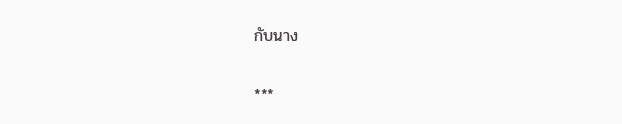กับนาง

***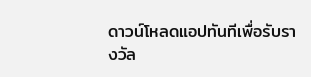ดาวน์โหลดแอปทันทีเพื่อรับรางวัล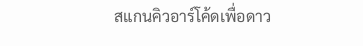สแกนคิวอาร์โค้ดเพื่อดาว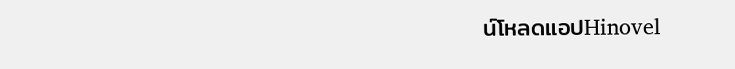น์โหลดแอปHinovel